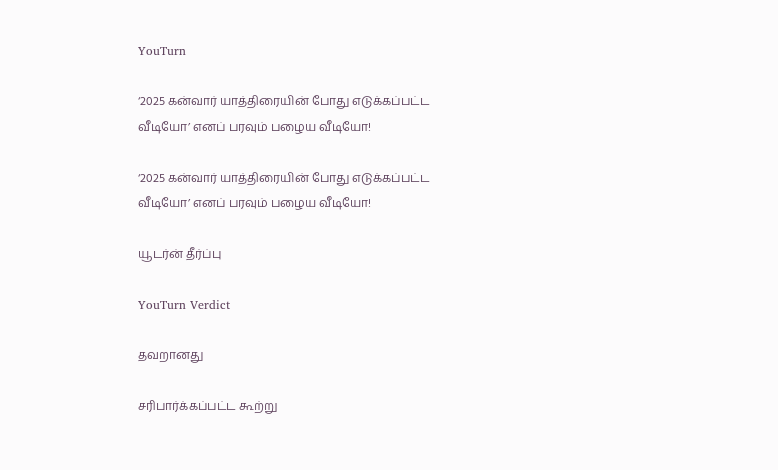YouTurn

‘2025 கன்வார் யாத்திரையின் போது எடுக்கப்பட்ட வீடியோ’ எனப் பரவும் பழைய வீடியோ!

‘2025 கன்வார் யாத்திரையின் போது எடுக்கப்பட்ட வீடியோ’ எனப் பரவும் பழைய வீடியோ!

யூடர்ன் தீர்ப்பு

YouTurn Verdict

தவறானது

சரிபார்க்கப்பட்ட கூற்று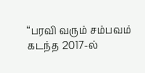“பரவி வரும் சம்பவம் கடந்த 2017-ல்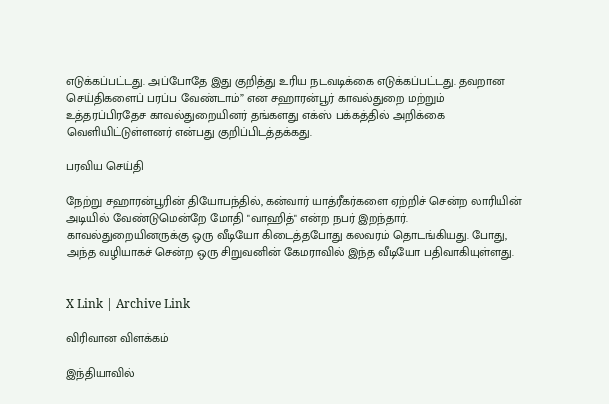எடுக்கப்பட்டது. அப்போதே இது குறித்து உரிய நடவடிக்கை எடுக்கப்பட்டது. தவறான செய்திகளைப் பரப்ப வேண்டாம்” என சஹாரன்பூர் காவல்துறை மற்றும் உத்தரப்பிரதேச காவல்துறையினர் தங்களது எக்ஸ் பக்கத்தில் அறிக்கை வெளியிட்டுள்ளனர் என்பது குறிப்பிடத்தக்கது.

பரவிய செய்தி

நேற்று சஹாரன்பூரின் தியோபந்தில், கன்வார் யாத்ரீகர்களை ஏற்றிச் சென்ற லாரியின் அடியில் வேண்டுமென்றே மோதி "வாஹித்" என்ற நபர் இறந்தார். காவல்துறையினருக்கு ஒரு வீடியோ கிடைத்தபோது கலவரம் தொடங்கியது. போது, அந்த வழியாகச் சென்ற ஒரு சிறுவனின் கேமராவில் இந்த வீடியோ பதிவாகியுள்ளது.


X Link | Archive Link

விரிவான விளக்கம்

இந்தியாவில்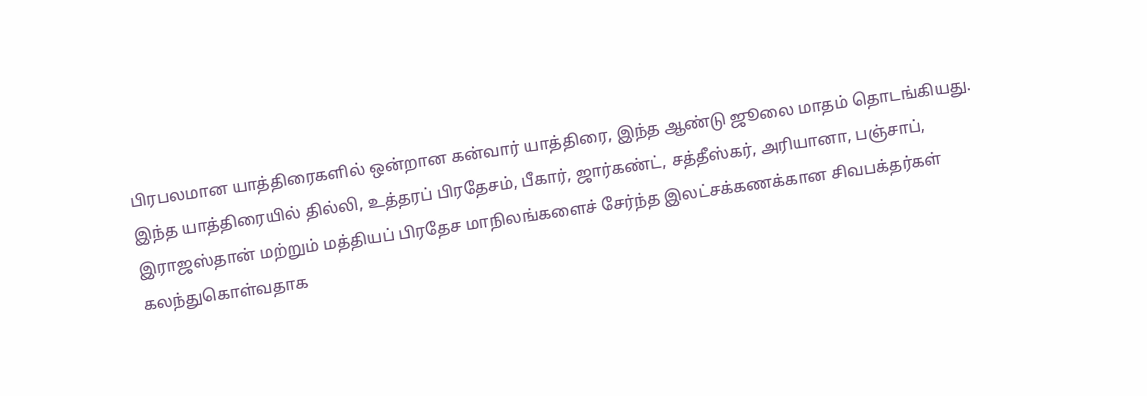பிரபலமான யாத்திரைகளில் ஒன்றான கன்வார் யாத்திரை, இந்த ஆண்டு ஜூலை மாதம் தொடங்கியது. இந்த யாத்திரையில் தில்லி, உத்தரப் பிரதேசம், பீகார், ஜார்கண்ட், சத்தீஸ்கர், அரியானா, பஞ்சாப், இராஜஸ்தான் மற்றும் மத்தியப் பிரதேச மாநிலங்களைச் சேர்ந்த இலட்சக்கணக்கான சிவபக்தர்கள் கலந்துகொள்வதாக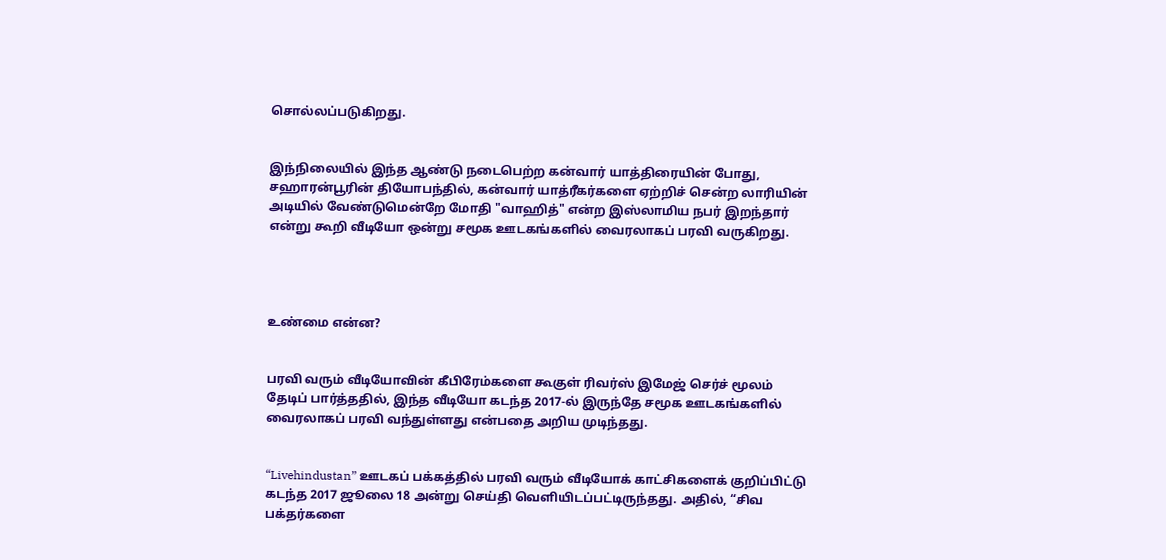சொல்லப்படுகிறது.


இந்நிலையில் இந்த ஆண்டு நடைபெற்ற கன்வார் யாத்திரையின் போது, சஹாரன்பூரின் தியோபந்தில், கன்வார் யாத்ரீகர்களை ஏற்றிச் சென்ற லாரியின் அடியில் வேண்டுமென்றே மோதி "வாஹித்" என்ற இஸ்லாமிய நபர் இறந்தார் என்று கூறி வீடியோ ஒன்று சமூக ஊடகங்களில் வைரலாகப் பரவி வருகிறது.




உண்மை என்ன?


பரவி வரும் வீடியோவின் கீபிரேம்களை கூகுள் ரிவர்ஸ் இமேஜ் செர்ச் மூலம் தேடிப் பார்த்ததில், இந்த வீடியோ கடந்த 2017-ல் இருந்தே சமூக ஊடகங்களில் வைரலாகப் பரவி வந்துள்ளது என்பதை அறிய முடிந்தது.


“Livehindustan” ஊடகப் பக்கத்தில் பரவி வரும் வீடியோக் காட்சிகளைக் குறிப்பிட்டு கடந்த 2017 ஜூலை 18 அன்று செய்தி வெளியிடப்பட்டிருந்தது. அதில், “சிவ பக்தர்களை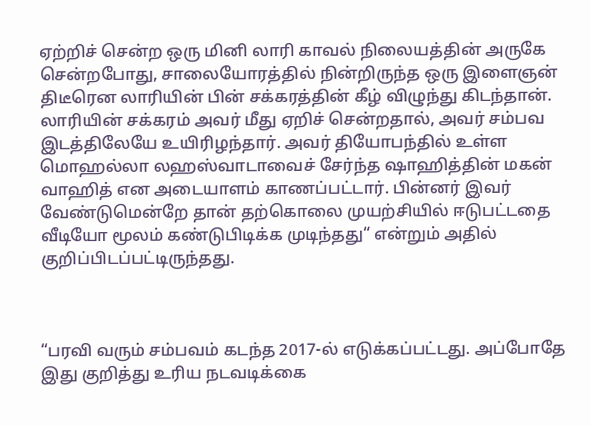ஏற்றிச் சென்ற ஒரு மினி லாரி காவல் நிலையத்தின் அருகே சென்றபோது, சாலையோரத்தில் நின்றிருந்த ஒரு இளைஞன் திடீரென லாரியின் பின் சக்கரத்தின் கீழ் விழுந்து கிடந்தான். லாரியின் சக்கரம் அவர் மீது ஏறிச் சென்றதால், அவர் சம்பவ இடத்திலேயே உயிரிழந்தார். அவர் தியோபந்தில் உள்ள மொஹல்லா லஹஸ்வாடாவைச் சேர்ந்த ஷாஹித்தின் மகன் வாஹித் என அடையாளம் காணப்பட்டார். பின்னர் இவர் வேண்டுமென்றே தான் தற்கொலை முயற்சியில் ஈடுபட்டதை வீடியோ மூலம் கண்டுபிடிக்க முடிந்தது“ என்றும் அதில் குறிப்பிடப்பட்டிருந்தது.



“பரவி வரும் சம்பவம் கடந்த 2017-ல் எடுக்கப்பட்டது. அப்போதே இது குறித்து உரிய நடவடிக்கை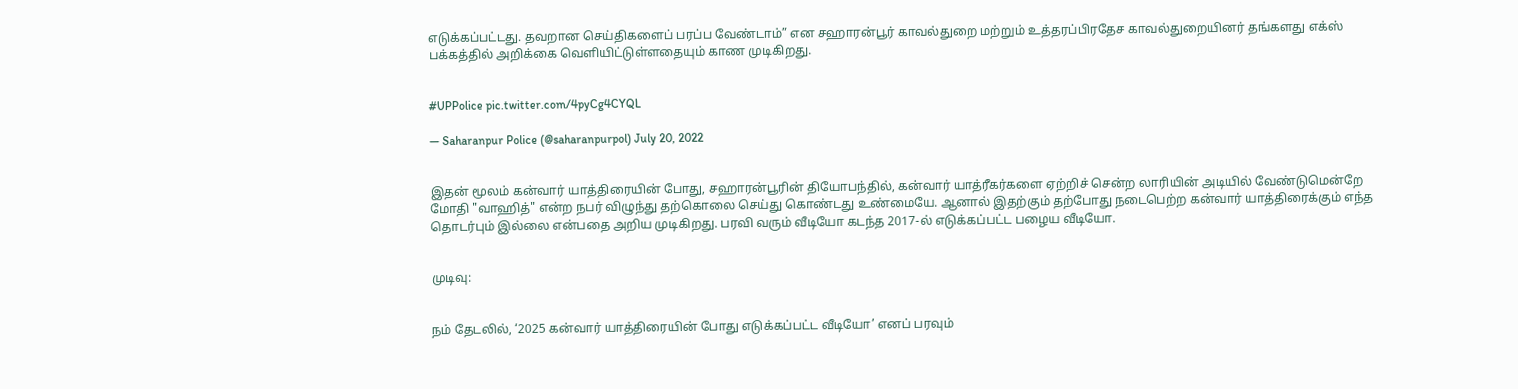எடுக்கப்பட்டது. தவறான செய்திகளைப் பரப்ப வேண்டாம்” என சஹாரன்பூர் காவல்துறை மற்றும் உத்தரப்பிரதேச காவல்துறையினர் தங்களது எக்ஸ் பக்கத்தில் அறிக்கை வெளியிட்டுள்ளதையும் காண முடிகிறது.


#UPPolice pic.twitter.com/4pyCg4CYQL

— Saharanpur Police (@saharanpurpol) July 20, 2022


இதன் மூலம் கன்வார் யாத்திரையின் போது, சஹாரன்பூரின் தியோபந்தில், கன்வார் யாத்ரீகர்களை ஏற்றிச் சென்ற லாரியின் அடியில் வேண்டுமென்றே மோதி "வாஹித்" என்ற நபர் விழுந்து தற்கொலை செய்து கொண்டது உண்மையே. ஆனால் இதற்கும் தற்போது நடைபெற்ற கன்வார் யாத்திரைக்கும் எந்த தொடர்பும் இல்லை என்பதை அறிய முடிகிறது. பரவி வரும் வீடியோ கடந்த 2017-ல் எடுக்கப்பட்ட பழைய வீடியோ.


முடிவு:


நம் தேடலில், ‘2025 கன்வார் யாத்திரையின் போது எடுக்கப்பட்ட வீடியோ’ எனப் பரவும்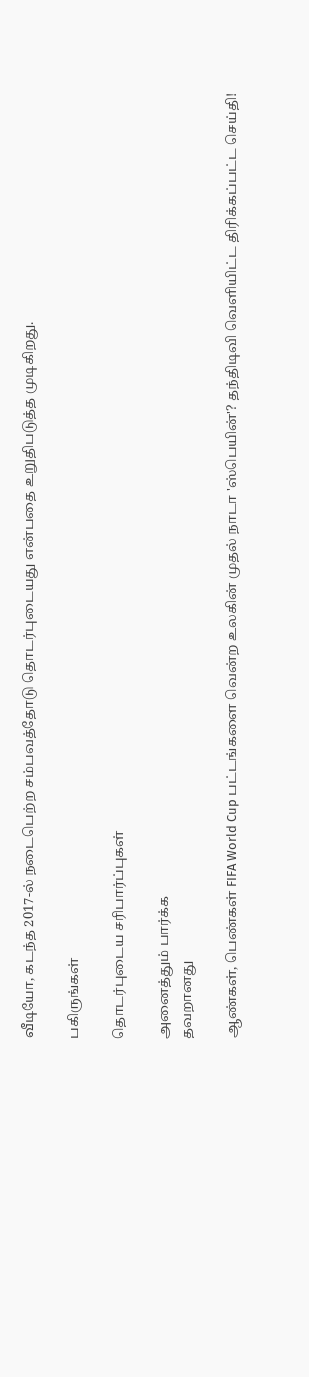வீடியோ, கடந்த 2017-ல் நடைபெற்ற சம்பவத்தோடு தொடர்புடையது என்பதை உறுதிபடுத்த முடிகிறது.

பகிருங்கள்

தொடர்புடைய சரிபார்ப்புகள்

அனைத்தும் பார்க்க
தவறானது

ஆண்கள், பெண்கள் FIFA World Cup பட்டங்களை வென்ற உலகின் முதல் நாடா 'ஸ்பெயின்'? தந்திடிவி வெளியிட்ட திரிக்கப்பட்ட செய்தி!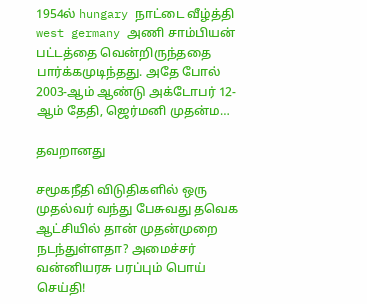1954ல் hungary நாட்டை வீழ்த்தி west germany அணி சாம்பியன் பட்டத்தை வென்றிருந்ததை பார்க்கமுடிந்தது. அதே போல் 2003-ஆம் ஆண்டு அக்டோபர் 12-ஆம் தேதி, ஜெர்மனி முதன்ம…

தவறானது

சமூகநீதி விடுதிகளில் ஒரு முதல்வர் வந்து பேசுவது தவெக ஆட்சியில் தான் முதன்முறை நடந்துள்ளதா? அமைச்சர் வன்னியரசு பரப்பும் பொய் செய்தி!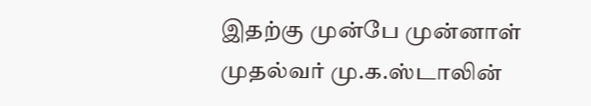இதற்கு முன்பே முன்னாள் முதல்வர் மு.க.ஸ்டாலின்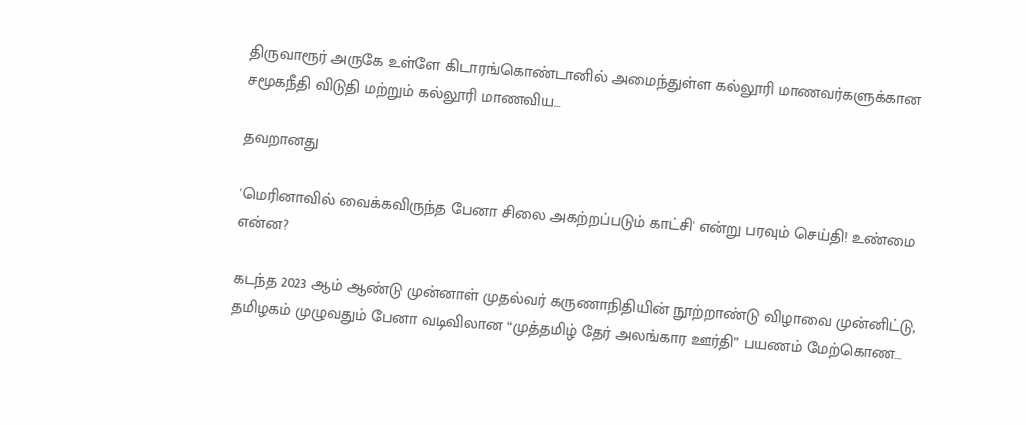திருவாரூர் அருகே உள்ளே கிடாரங்கொண்டானில் அமைந்துள்ள கல்லூரி மாணவர்களுக்கான சமூகநீதி விடுதி மற்றும் கல்லூரி மாணவிய…

தவறானது

'மெரினாவில் வைக்கவிருந்த பேனா சிலை அகற்றப்படும் காட்சி' என்று பரவும் செய்தி! உண்மை என்ன?

கடந்த 2023 ஆம் ஆண்டு முன்னாள் முதல்வர் கருணாநிதியின் நூற்றாண்டு விழாவை முன்னிட்டு, தமிழகம் முழுவதும் பேனா வடிவிலான “முத்தமிழ் தேர் அலங்கார ஊர்தி” பயணம் மேற்கொண…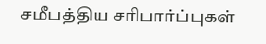சமீபத்திய சரிபார்ப்புகள்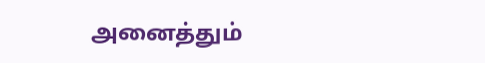அனைத்தும்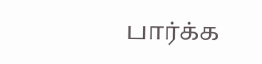பார்க்க